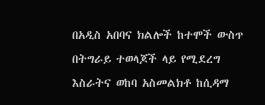በአዲስ አበባና ክልሎች ከተሞች ውስጥ በትግራይ ተወላጆች ላይ የሚደረግ እስራትና ወከባ አስመልክቶ ከሲዳማ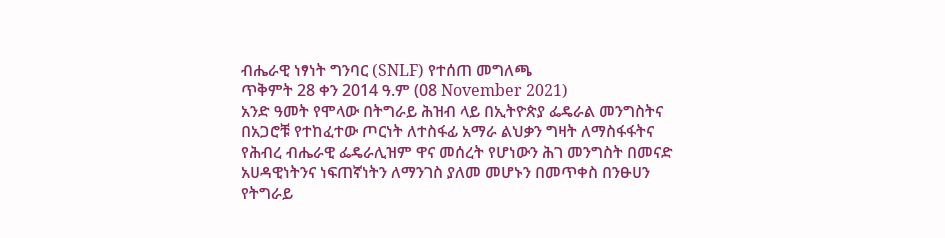ብሔራዊ ነፃነት ግንባር (SNLF) የተሰጠ መግለጫ
ጥቅምት 28 ቀን 2014 ዓ.ም (08 November 2021)
አንድ ዓመት የሞላው በትግራይ ሕዝብ ላይ በኢትዮጵያ ፌዴራል መንግስትና በአጋሮቹ የተከፈተው ጦርነት ለተስፋፊ አማራ ልህቃን ግዛት ለማስፋፋትና የሕብረ ብሔራዊ ፌዴራሊዝም ዋና መሰረት የሆነውን ሕገ መንግስት በመናድ አሀዳዊነትንና ነፍጠኛነትን ለማንገስ ያለመ መሆኑን በመጥቀስ በንፁሀን የትግራይ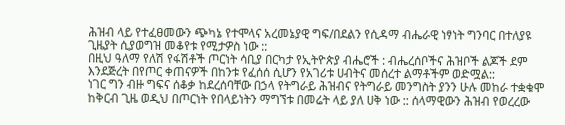ሕዝብ ላይ የተፈፀመውን ጭካኔ የተሞላና አረመኔያዊ ግፍ/በደልን የሲዳማ ብሔራዊ ነፃነት ግንባር በተለያዩ ጊዜያት ሲያወግዝ መቆየቱ የሚታዎስ ነው ::
በዚህ ዓለማ የለሽ የፋሽቶች ጦርነት ሳቢያ በርካታ የኢትዮጵያ ብሔሮች : ብሔረሰቦችና ሕዝቦች ልጆች ደም እንደጅረት በየጦር ቀጠናዎች በከንቱ የፈሰሰ ሲሆን የአገሪቱ ሀብትና መሰረተ ልማቶችም ወድሟል::
ነገር ግን ብዙ ግፍና ሰቆቃ ከደረሰባቸው በኃላ የትግራይ ሕዝብና የትግራይ መንግስት ያንን ሁሉ መከራ ተቋቁሞ ከቅርብ ጊዜ ወዲህ በጦርነት የበላይነትን ማግኘቱ በመሬት ላይ ያለ ሀቅ ነው :: ሰላማዊውን ሕዝብ የወረረው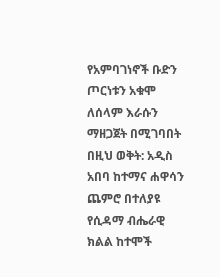የአምባገነኖች ቡድን ጦርነቱን አቁሞ ለሰላም እራሱን ማዘጋጀት በሚገባበት በዚህ ወቅት: አዲስ አበባ ከተማና ሐዋሳን ጨምሮ በተለያዩ የሲዳማ ብሔራዊ ክልል ከተሞች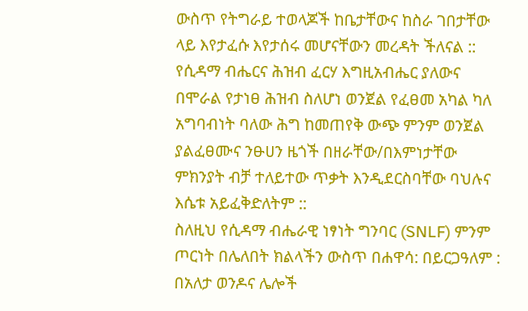ውስጥ የትግራይ ተወላጆች ከቤታቸውና ከስራ ገበታቸው ላይ እየታፈሱ እየታሰሩ መሆናቸውን መረዳት ችለናል ::
የሲዳማ ብሔርና ሕዝብ ፈርሃ እግዚአብሔር ያለውና በሞራል የታነፀ ሕዝብ ስለሆነ ወንጀል የፈፀመ አካል ካለ አግባብነት ባለው ሕግ ከመጠየቅ ውጭ ምንም ወንጀል ያልፈፀሙና ንፁሀን ዜጎች በዘራቸው/በእምነታቸው ምክንያት ብቻ ተለይተው ጥቃት እንዲደርስባቸው ባህሉና እሴቱ አይፈቅድለትም ::
ስለዚህ የሲዳማ ብሔራዊ ነፃነት ግንባር (SNLF) ምንም ጦርነት በሌለበት ክልላችን ውስጥ በሐዋሳ: በይርጋዓለም : በአለታ ወንዶና ሌሎች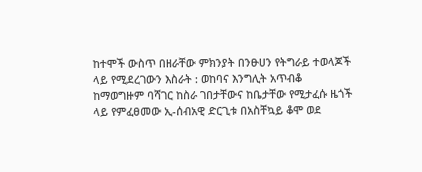ከተሞች ውስጥ በዘራቸው ምክንያት በንፁሀን የትግራይ ተወላጆች ላይ የሚደረገውን እስራት : ወከባና እንግሊት አጥብቆ ከማወግዙም ባሻገር ከስራ ገበታቸውና ከቤታቸው የሚታፈሱ ዜጎች ላይ የምፈፀመው ኢ-ሰብአዊ ድርጊቱ በአስቸኳይ ቆሞ ወደ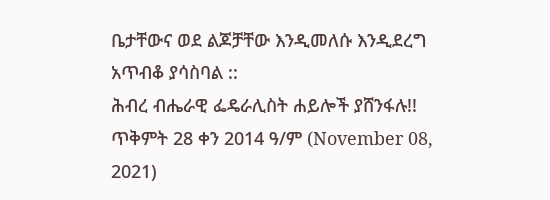ቤታቸውና ወደ ልጆቻቸው እንዲመለሱ እንዲደረግ አጥብቆ ያሳስባል ::
ሕብረ ብሔራዊ ፌዴራሊስት ሐይሎች ያሸንፋሉ!!
ጥቅምት 28 ቀን 2014 ዓ/ም (November 08, 2021)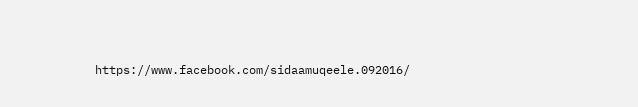https://www.facebook.com/sidaamuqeele.092016/